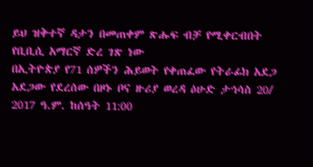ይህ ዝቅተኛ ዳታን በመጠቀም ጽሑፍ ብቻ የሚቀርብበት የቢቢሲ አማርኛ ድረ ገጽ ነው
በኢትዮጵያ የ71 ሰዎችን ሕይወት የቀጠፈው የትራፊክ አደጋ
አደጋው የደረሰው በዞኑ ቦና ዙሪያ ወረዳ ዕሁድ ታኅሳስ 20/ 2017 ዓ.ም. ከሰዓት 11:00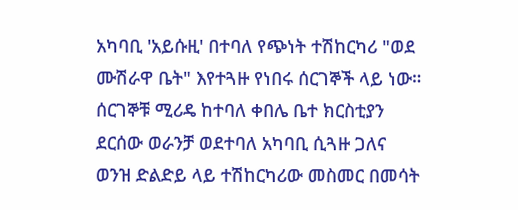አካባቢ 'አይሱዚ' በተባለ የጭነት ተሽከርካሪ "ወደ ሙሽራዋ ቤት" እየተጓዙ የነበሩ ሰርገኞች ላይ ነው።
ሰርገኞቹ ሚሪዴ ከተባለ ቀበሌ ቤተ ክርስቲያን ደርሰው ወራንቻ ወደተባለ አካባቢ ሲጓዙ ጋለና ወንዝ ድልድይ ላይ ተሽከርካሪው መስመር በመሳት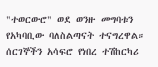"ተወርውሮ" ወደ ወንዙ መግባቱን የአካባቢው ባለስልጣናት ተናግረዋል።
ሰርገኞችን አሳፍሮ የነበረ ተሽከርካሪ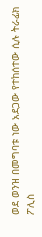ወደ ወንዝ በመግባቱ ነው አደጋው የተከሰተው ሲሉ ትራፊክ ፖሊስ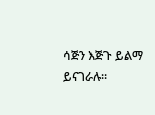ሳጅን እጅጉ ይልማ ይናገራሉ።